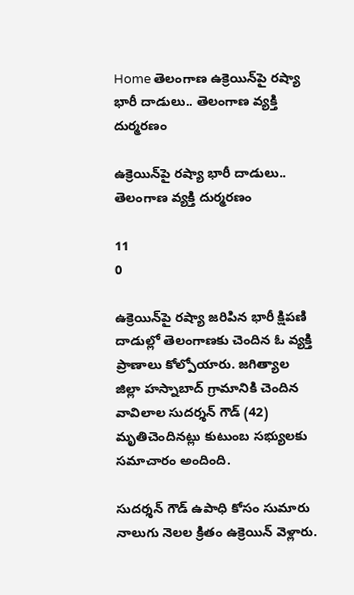Home తెలంగాణ ఉక్రెయిన్‌పై రష్యా భారీ దాడులు.. తెలంగాణ వ్యక్తి దుర్మరణం

ఉక్రెయిన్‌పై రష్యా భారీ దాడులు.. తెలంగాణ వ్యక్తి దుర్మరణం

11
0

ఉక్రెయిన్‌పై రష్యా జరిపిన భారీ క్షిపణి దాడుల్లో తెలంగాణకు చెందిన ఓ వ్యక్తి ప్రాణాలు కోల్పోయారు. జగిత్యాల జిల్లా హస్నాబాద్‌ గ్రామానికి చెందిన వావిలాల సుదర్శన్‌ గౌడ్‌ (42) మృతిచెందినట్లు కుటుంబ సభ్యులకు సమాచారం అందింది.

సుదర్శన్‌ గౌడ్‌ ఉపాధి కోసం సుమారు నాలుగు నెలల క్రితం ఉక్రెయిన్‌ వెళ్లారు.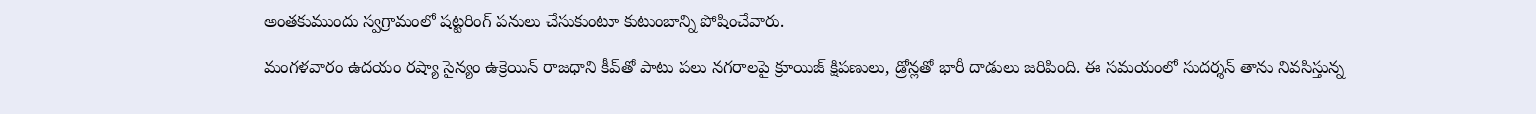అంతకుముందు స్వగ్రామంలో షట్టరింగ్‌ పనులు చేసుకుంటూ కుటుంబాన్ని పోషించేవారు.

మంగళవారం ఉదయం రష్యా సైన్యం ఉక్రెయిన్‌ రాజధాని కీవ్‌తో పాటు పలు నగరాలపై క్రూయిజ్‌ క్షిపణులు, డ్రోన్లతో భారీ దాడులు జరిపింది. ఈ సమయంలో సుదర్శన్‌ తాను నివసిస్తున్న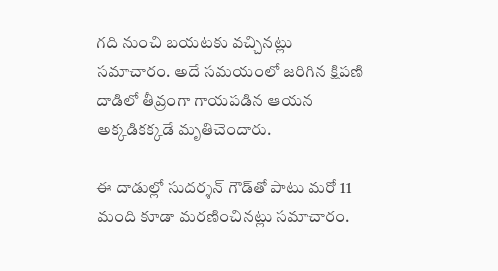గది నుంచి బయటకు వచ్చినట్లు సమాచారం. అదే సమయంలో జరిగిన క్షిపణి దాడిలో తీవ్రంగా గాయపడిన ఆయన అక్కడికక్కడే మృతిచెందారు.

ఈ దాడుల్లో సుదర్శన్‌ గౌడ్‌తో పాటు మరో 11 మంది కూడా మరణించినట్లు సమాచారం.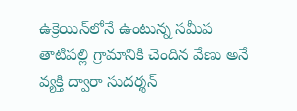ఉక్రెయిన్‌లోనే ఉంటున్న సమీప తాటిపల్లి గ్రామానికి చెందిన వేణు అనే వ్యక్తి ద్వారా సుదర్శన్‌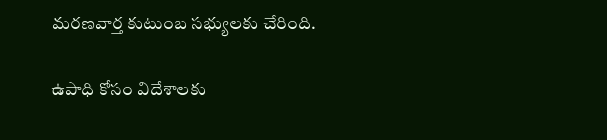మరణవార్త కుటుంబ సభ్యులకు చేరింది.

ఉపాధి కోసం విదేశాలకు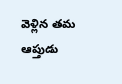వెళ్లిన తమ ఆప్తుడు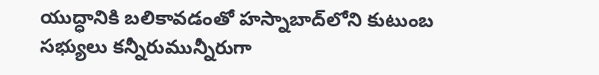యుద్ధానికి బలికావడంతో హస్నాబాద్‌లోని కుటుంబ సభ్యులు కన్నీరుమున్నీరుగా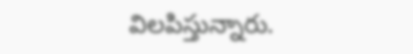విలపిస్తున్నారు.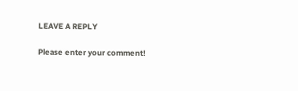LEAVE A REPLY

Please enter your comment!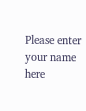Please enter your name here